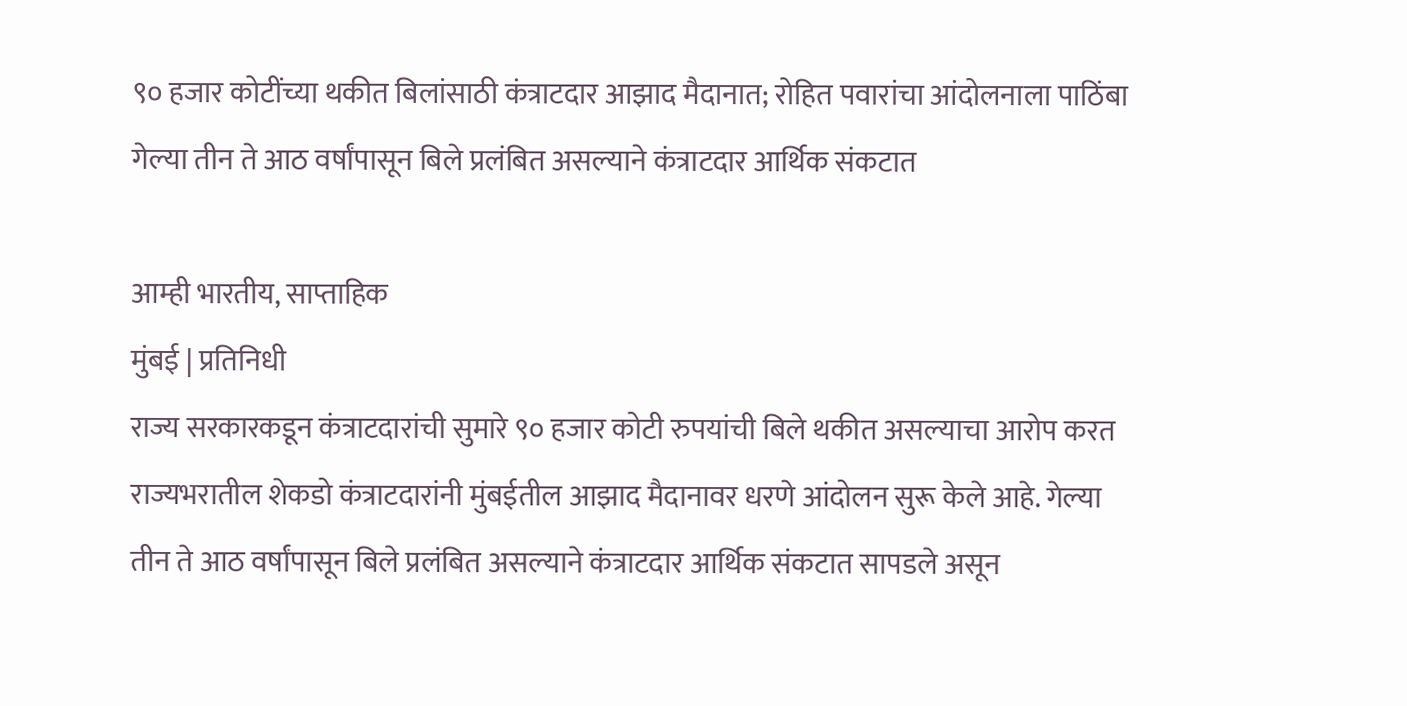९० हजार कोटींच्या थकीत बिलांसाठी कंत्राटदार आझाद मैदानात; रोहित पवारांचा आंदोलनाला पाठिंबा
गेल्या तीन ते आठ वर्षांपासून बिले प्रलंबित असल्याने कंत्राटदार आर्थिक संकटात

आम्ही भारतीय, साप्ताहिक
मुंबई | प्रतिनिधी
राज्य सरकारकडून कंत्राटदारांची सुमारे ९० हजार कोटी रुपयांची बिले थकीत असल्याचा आरोप करत राज्यभरातील शेकडो कंत्राटदारांनी मुंबईतील आझाद मैदानावर धरणे आंदोलन सुरू केले आहे. गेल्या तीन ते आठ वर्षांपासून बिले प्रलंबित असल्याने कंत्राटदार आर्थिक संकटात सापडले असून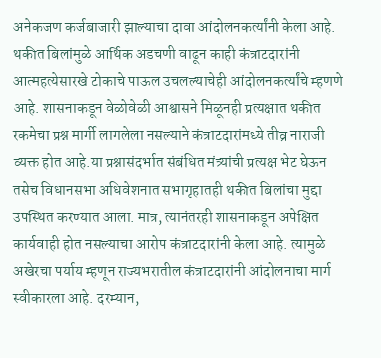अनेकजण कर्जबाजारी झाल्याचा दावा आंदोलनकर्त्यांनी केला आहे. थकीत बिलांमुळे आर्थिक अडचणी वाढून काही कंत्राटदारांनी आत्महत्येसारखे टोकाचे पाऊल उचलल्याचेही आंदोलनकर्त्यांचे म्हणणे आहे. शासनाकडून वेळोवेळी आश्वासने मिळूनही प्रत्यक्षात थकीत रकमेचा प्रश्न मार्गी लागलेला नसल्याने कंत्राटदारांमध्ये तीव्र नाराजी व्यक्त होत आहे.या प्रश्नासंदर्भात संबंधित मंत्र्यांची प्रत्यक्ष भेट घेऊन तसेच विधानसभा अधिवेशनात सभागृहातही थकीत बिलांचा मुद्दा उपस्थित करण्यात आला. मात्र, त्यानंतरही शासनाकडून अपेक्षित कार्यवाही होत नसल्याचा आरोप कंत्राटदारांनी केला आहे. त्यामुळे अखेरचा पर्याय म्हणून राज्यभरातील कंत्राटदारांनी आंदोलनाचा मार्ग स्वीकारला आहे. दरम्यान,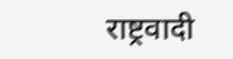राष्ट्रवादी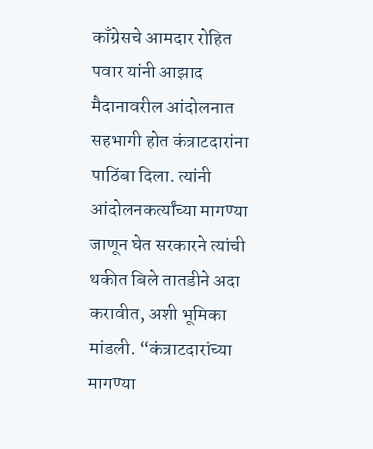काँग्रेसचे आमदार रोहित पवार यांनी आझाद मैदानावरील आंदोलनात सहभागी होत कंत्राटदारांना पाठिंबा दिला. त्यांनी आंदोलनकर्त्यांच्या मागण्या जाणून घेत सरकारने त्यांची थकीत बिले तातडीने अदा करावीत, अशी भूमिका मांडली. “कंत्राटदारांच्या मागण्या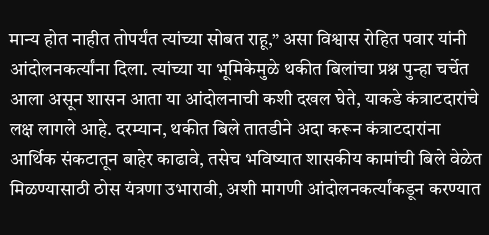मान्य होत नाहीत तोपर्यंत त्यांच्या सोबत राहू,” असा विश्वास रोहित पवार यांनी आंदोलनकर्त्यांना दिला. त्यांच्या या भूमिकेमुळे थकीत बिलांचा प्रश्न पुन्हा चर्चेत आला असून शासन आता या आंदोलनाची कशी दखल घेते, याकडे कंत्राटदारांचे लक्ष लागले आहे. दरम्यान, थकीत बिले तातडीने अदा करून कंत्राटदारांना आर्थिक संकटातून बाहेर काढावे, तसेच भविष्यात शासकीय कामांची बिले वेळेत मिळण्यासाठी ठोस यंत्रणा उभारावी, अशी मागणी आंदोलनकर्त्यांकडून करण्यात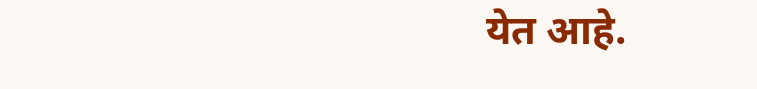येत आहे.